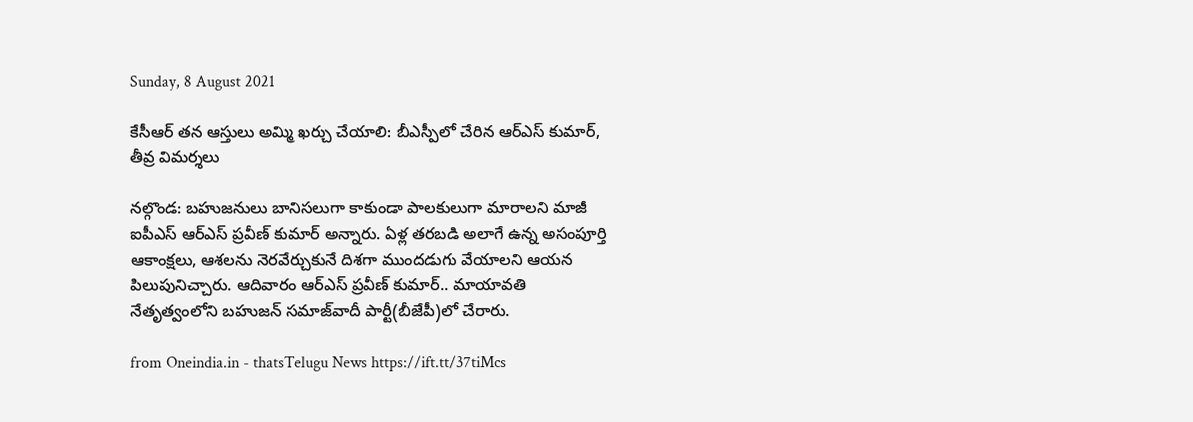Sunday, 8 August 2021

కేసీఆర్ తన ఆస్తులు అమ్మి ఖర్చు చేయాలి: బీఎస్పీలో చేరిన ఆర్ఎస్ కుమార్, తీవ్ర విమర్శలు

నల్గొండ: బహుజనులు బానిసలుగా కాకుండా పాలకులుగా మారాలని మాజీ ఐపీఎస్ ఆర్ఎస్ ప్రవీణ్ కుమార్ అన్నారు. ఏళ్ల తరబడి అలాగే ఉన్న అసంపూర్తి ఆకాంక్షలు, ఆశలను నెరవేర్చుకునే దిశగా ముందడుగు వేయాలని ఆయన పిలుపునిచ్చారు. ఆదివారం ఆర్ఎస్ ప్రవీణ్ కుమార్.. మాయావతి నేతృత్వంలోని బహుజన్ సమాజ్‌వాదీ పార్టీ(బీజేపీ)లో చేరారు.

from Oneindia.in - thatsTelugu News https://ift.tt/37tiMcs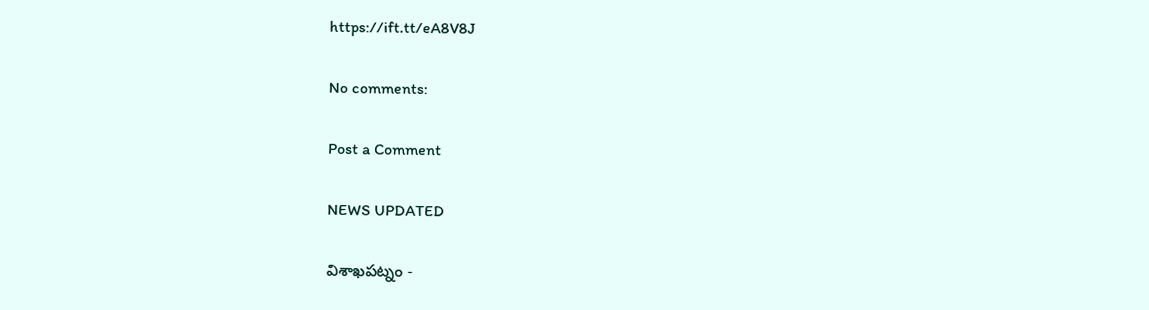https://ift.tt/eA8V8J

No comments:

Post a Comment

NEWS UPDATED

విశాఖపట్నం -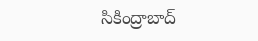సికింద్రాబాద్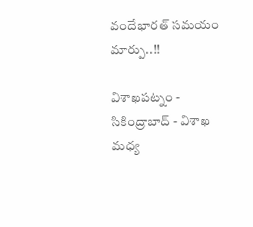వందేభారత్ సమయం మార్పు..!!

విశాఖపట్నం - సికింద్రాబాద్ - విశాఖ మధ్య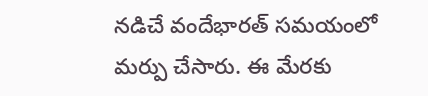నడిచే వందేభారత్ సమయంలో మర్పు చేసారు. ఈ మేరకు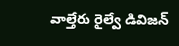వాల్తేరు రైల్వే డివిజన్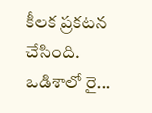కీలక ప్రకటన చేసింది. ఒడిశాలో రై...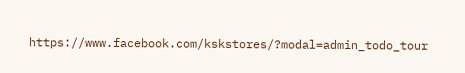https://www.facebook.com/kskstores/?modal=admin_todo_tour